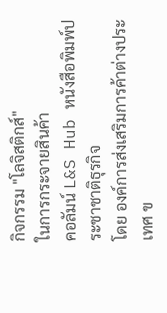กิจกรรม "โลจิสติกส์"
ในการกระจายสินค้า
คอลัมน์ L&S Hub หนังสือพิมพ์ประชาชาติธุรกิจ
โดย องค์การส่งเสริมการค้าต่างประเทศ ข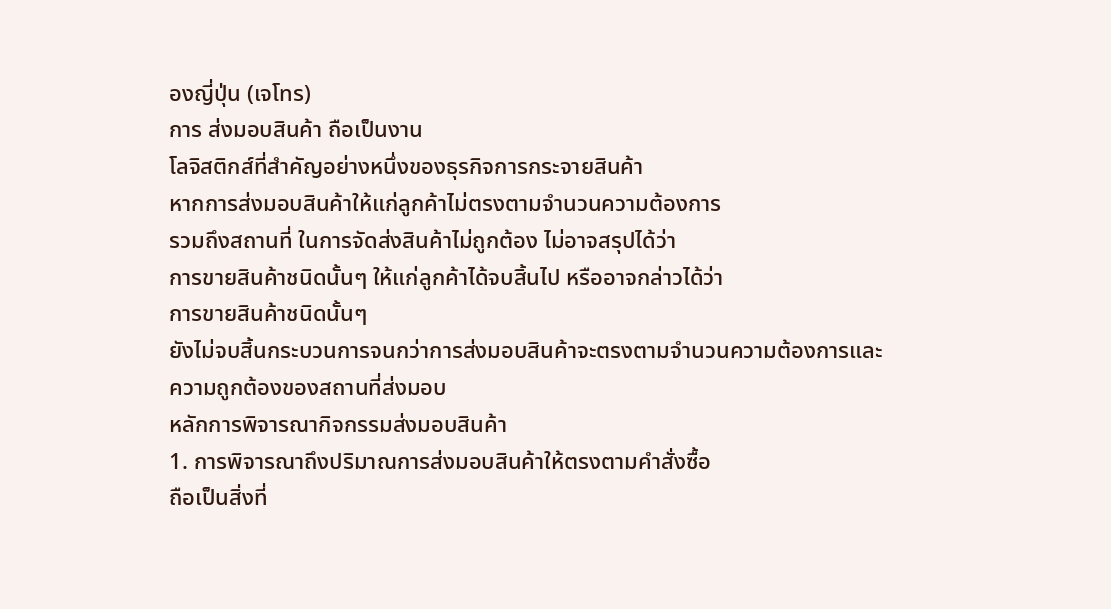องญี่ปุ่น (เจโทร)
การ ส่งมอบสินค้า ถือเป็นงาน
โลจิสติกส์ที่สำคัญอย่างหนึ่งของธุรกิจการกระจายสินค้า
หากการส่งมอบสินค้าให้แก่ลูกค้าไม่ตรงตามจำนวนความต้องการ
รวมถึงสถานที่ ในการจัดส่งสินค้าไม่ถูกต้อง ไม่อาจสรุปได้ว่า
การขายสินค้าชนิดนั้นๆ ให้แก่ลูกค้าได้จบสิ้นไป หรืออาจกล่าวได้ว่า
การขายสินค้าชนิดนั้นๆ
ยังไม่จบสิ้นกระบวนการจนกว่าการส่งมอบสินค้าจะตรงตามจำนวนความต้องการและ
ความถูกต้องของสถานที่ส่งมอบ
หลักการพิจารณากิจกรรมส่งมอบสินค้า
1. การพิจารณาถึงปริมาณการส่งมอบสินค้าให้ตรงตามคำสั่งซื้อ
ถือเป็นสิ่งที่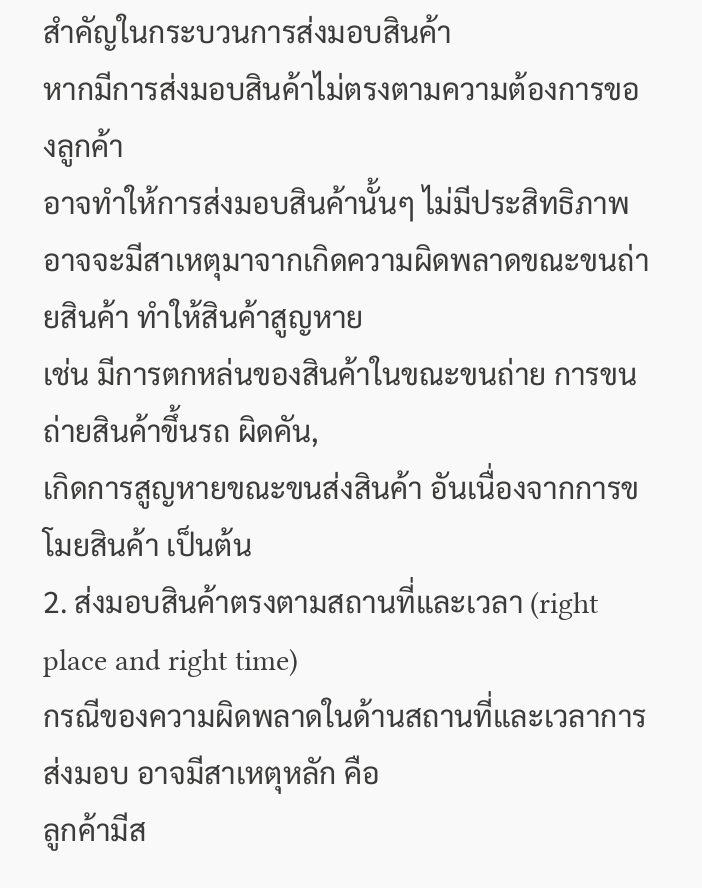สำคัญในกระบวนการส่งมอบสินค้า
หากมีการส่งมอบสินค้าไม่ตรงตามความต้องการของลูกค้า
อาจทำให้การส่งมอบสินค้านั้นๆ ไม่มีประสิทธิภาพ
อาจจะมีสาเหตุมาจากเกิดความผิดพลาดขณะขนถ่ายสินค้า ทำให้สินค้าสูญหาย
เช่น มีการตกหล่นของสินค้าในขณะขนถ่าย การขนถ่ายสินค้าขึ้นรถ ผิดคัน,
เกิดการสูญหายขณะขนส่งสินค้า อันเนื่องจากการขโมยสินค้า เป็นต้น
2. ส่งมอบสินค้าตรงตามสถานที่และเวลา (right place and right time)
กรณีของความผิดพลาดในด้านสถานที่และเวลาการส่งมอบ อาจมีสาเหตุหลัก คือ
ลูกค้ามีส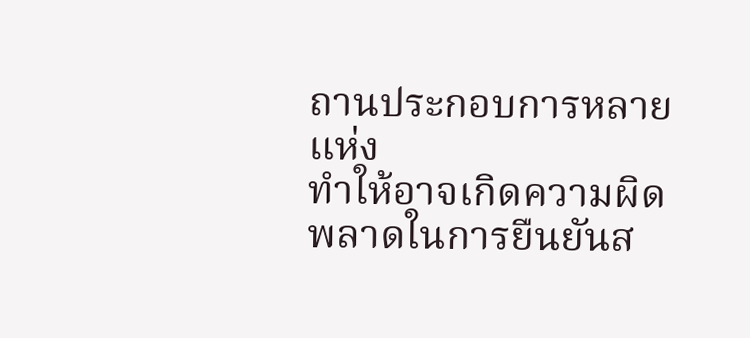ถานประกอบการหลายแห่ง
ทำให้อาจเกิดความผิดพลาดในการยืนยันส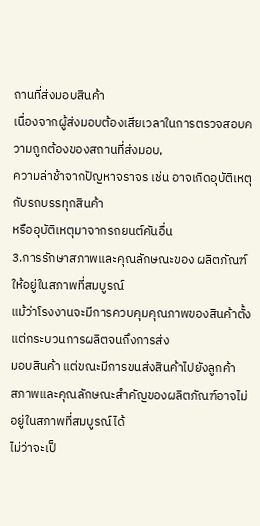ถานที่ส่งมอบสินค้า
เนื่องจากผู้ส่งมอบต้องเสียเวลาในการตรวจสอบความถูกต้องของสถานที่ส่งมอบ,
ความล่าช้าจากปัญหาจราจร เช่น อาจเกิดอุบัติเหตุกับรถบรรทุกสินค้า
หรืออุบัติเหตุมาจากรถยนต์คันอื่น
3.การรักษาสภาพและคุณลักษณะของ ผลิตภัณฑ์ให้อยู่ในสภาพที่สมบูรณ์
แม้ว่าโรงงานจะมีการควบคุมคุณภาพของสินค้าตั้งแต่กระบวนการผลิตจนถึงการส่ง
มอบสินค้า แต่ขณะมีการขนส่งสินค้าไปยังลูกค้า
สภาพและคุณลักษณะสำคัญของผลิตภัณฑ์อาจไม่อยู่ในสภาพที่สมบูรณ์ได้
ไม่ว่าจะเป็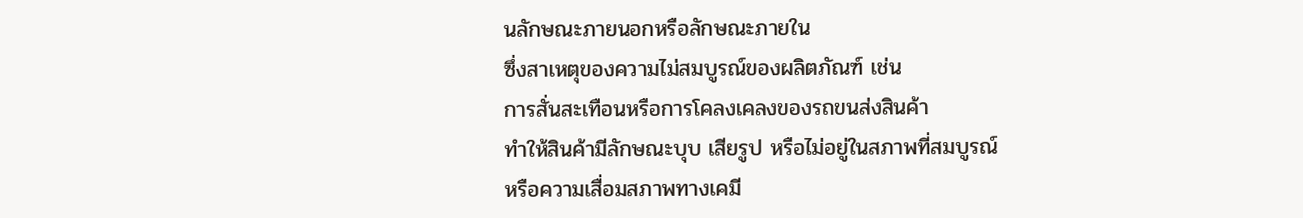นลักษณะภายนอกหรือลักษณะภายใน
ซึ่งสาเหตุของความไม่สมบูรณ์ของผลิตภัณฑ์ เช่น
การสั่นสะเทือนหรือการโคลงเคลงของรถขนส่งสินค้า
ทำให้สินค้ามีลักษณะบุบ เสียรูป หรือไม่อยู่ในสภาพที่สมบูรณ์
หรือความเสื่อมสภาพทางเคมี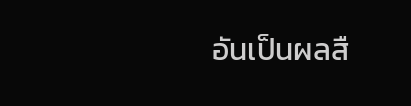อันเป็นผลสื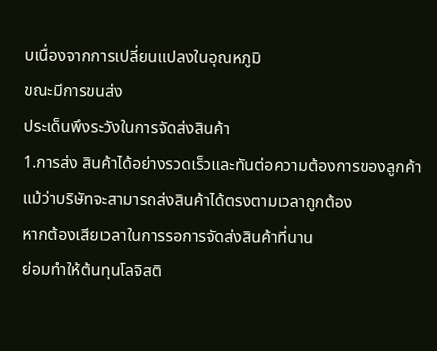บเนื่องจากการเปลี่ยนแปลงในอุณหภูมิ
ขณะมีการขนส่ง
ประเด็นพึงระวังในการจัดส่งสินค้า
1.การส่ง สินค้าได้อย่างรวดเร็วและทันต่อความต้องการของลูกค้า
แม้ว่าบริษัทจะสามารถส่งสินค้าได้ตรงตามเวลาถูกต้อง
หากต้องเสียเวลาในการรอการจัดส่งสินค้าที่นาน
ย่อมทำให้ต้นทุนโลจิสติ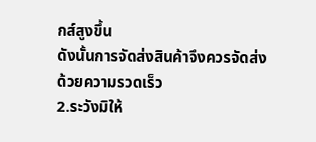กส์สูงขึ้น
ดังนั้นการจัดส่งสินค้าจึงควรจัดส่งด้วยความรวดเร็ว
2.ระวังมิให้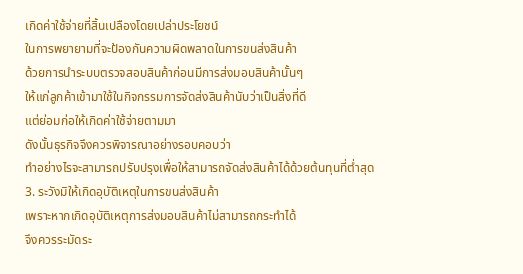เกิดค่าใช้จ่ายที่สิ้นเปลืองโดยเปล่าประโยชน์
ในการพยายามที่จะป้องกันความผิดพลาดในการขนส่งสินค้า
ด้วยการนำระบบตรวจสอบสินค้าก่อนมีการส่งมอบสินค้านั้นๆ
ให้แก่ลูกค้าเข้ามาใช้ในกิจกรรมการจัดส่งสินค้านับว่าเป็นสิ่งที่ดี
แต่ย่อมก่อให้เกิดค่าใช้จ่ายตามมา
ดังนั้นธุรกิจจึงควรพิจารณาอย่างรอบคอบว่า
ทำอย่างไรจะสามารถปรับปรุงเพื่อให้สามารถจัดส่งสินค้าได้ด้วยต้นทุนที่ต่ำสุด
3. ระวังมิให้เกิดอุบัติเหตุในการขนส่งสินค้า
เพราะหากเกิดอุบัติเหตุการส่งมอบสินค้าไม่สามารถกระทำได้
จึงควรระมัดระ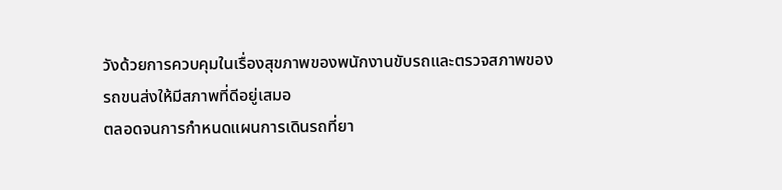วังด้วยการควบคุมในเรื่องสุขภาพของพนักงานขับรถและตรวจสภาพของ
รถขนส่งให้มีสภาพที่ดีอยู่เสมอ
ตลอดจนการกำหนดแผนการเดินรถที่ยา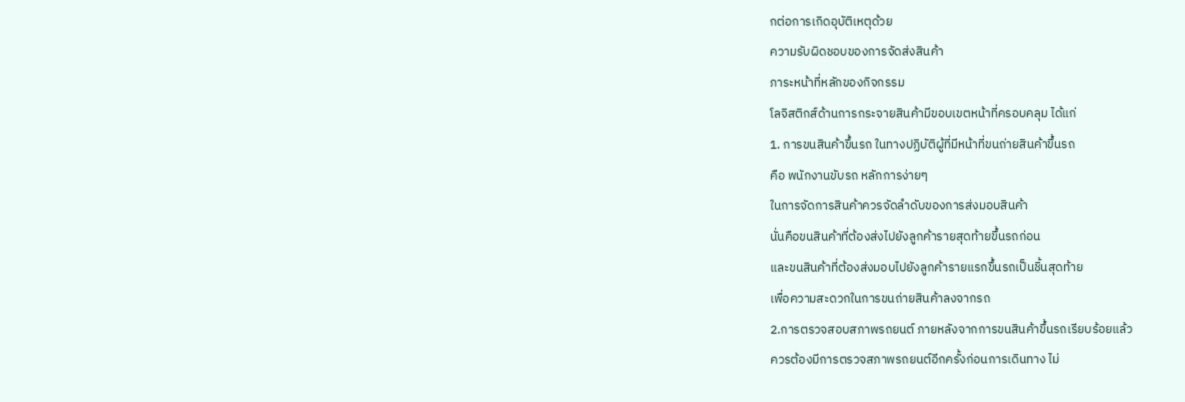กต่อการเกิดอุบัติเหตุด้วย
ความรับผิดชอบของการจัดส่งสินค้า
ภาระหน้าที่หลักของกิจกรรม
โลจิสติกส์ด้านการกระจายสินค้ามีขอบเขตหน้าที่ครอบคลุม ได้แก่
1. การขนสินค้าขึ้นรถ ในทางปฏิบัติผู้ที่มีหน้าที่ขนถ่ายสินค้าขึ้นรถ
คือ พนักงานขับรถ หลักการง่ายๆ
ในการจัดการสินค้าควรจัดลำดับของการส่งมอบสินค้า
นั่นคือขนสินค้าที่ต้องส่งไปยังลูกค้ารายสุดท้ายขึ้นรถก่อน
และขนสินค้าที่ต้องส่งมอบไปยังลูกค้ารายแรกขึ้นรถเป็นชิ้นสุดท้าย
เพื่อความสะดวกในการขนถ่ายสินค้าลงจากรถ
2.การตรวจสอบสภาพรถยนต์ ภายหลังจากการขนสินค้าขึ้นรถเรียบร้อยแล้ว
ควรต้องมีการตรวจสภาพรถยนต์อีกครั้งก่อนการเดินทาง ไม่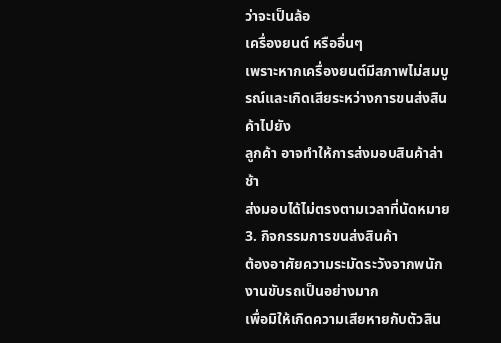ว่าจะเป็นล้อ
เครื่องยนต์ หรืออื่นๆ
เพราะหากเครื่องยนต์มีสภาพไม่สมบูรณ์และเกิดเสียระหว่างการขนส่งสินค้าไปยัง
ลูกค้า อาจทำให้การส่งมอบสินค้าล่าช้า
ส่งมอบได้ไม่ตรงตามเวลาที่นัดหมาย
3. กิจกรรมการขนส่งสินค้า
ต้องอาศัยความระมัดระวังจากพนักงานขับรถเป็นอย่างมาก
เพื่อมิให้เกิดความเสียหายกับตัวสิน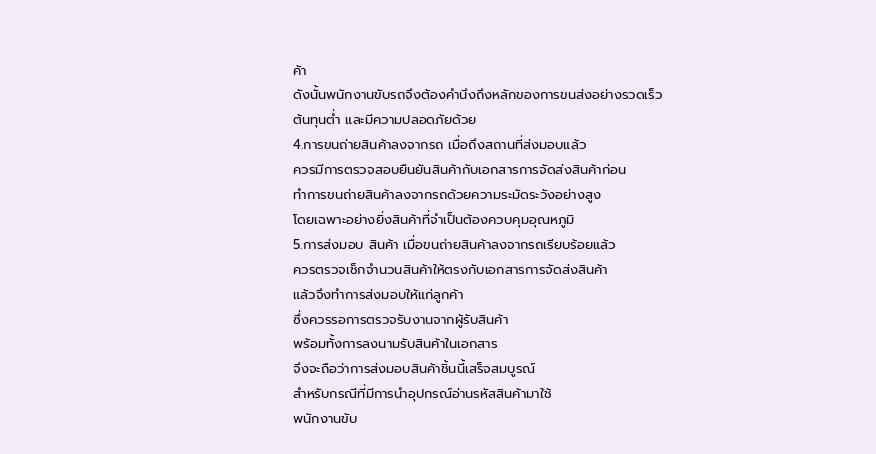ค้า
ดังนั้นพนักงานขับรถจึงต้องคำนึงถึงหลักของการขนส่งอย่างรวดเร็ว
ต้นทุนต่ำ และมีความปลอดภัยด้วย
4.การขนถ่ายสินค้าลงจากรถ เมื่อถึงสถานที่ส่งมอบแล้ว
ควรมีการตรวจสอบยืนยันสินค้ากับเอกสารการจัดส่งสินค้าก่อน
ทำการขนถ่ายสินค้าลงจากรถด้วยความระมัดระวังอย่างสูง
โดยเฉพาะอย่างยิ่งสินค้าที่จำเป็นต้องควบคุมอุณหภูมิ
5.การส่งมอบ สินค้า เมื่อขนถ่ายสินค้าลงจากรถเรียบร้อยแล้ว
ควรตรวจเช็กจำนวนสินค้าให้ตรงกับเอกสารการจัดส่งสินค้า
แล้วจึงทำการส่งมอบให้แก่ลูกค้า
ซึ่งควรรอการตรวจรับงานจากผู้รับสินค้า
พร้อมทั้งการลงนามรับสินค้าในเอกสาร
จึงจะถือว่าการส่งมอบสินค้าชิ้นนี้เสร็จสมบูรณ์
สำหรับกรณีที่มีการนำอุปกรณ์อ่านรหัสสินค้ามาใช้
พนักงานขับ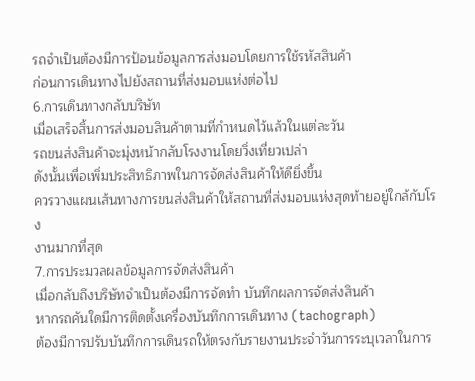รถจำเป็นต้องมีการป้อนข้อมูลการส่งมอบโดยการใช้รหัสสินค้า
ก่อนการเดินทางไปยังสถานที่ส่งมอบแห่งต่อไป
6.การเดินทางกลับบริษัท
เมื่อเสร็จสิ้นการส่งมอบสินค้าตามที่กำหนดไว้แล้วในแต่ละวัน
รถขนส่งสินค้าจะมุ่งหน้ากลับโรงงานโดยวิ่งเที่ยวเปล่า
ดังนั้นเพื่อเพิ่มประสิทธิภาพในการจัดส่งสินค้าให้ดียิ่งขึ้น
ควรวางแผนเส้นทางการขนส่งสินค้าให้สถานที่ส่งมอบแห่งสุดท้ายอยู่ใกล้กับโรง
งานมากที่สุด
7.การประมวลผลข้อมูลการจัดส่งสินค้า
เมื่อกลับถึงบริษัทจำเป็นต้องมีการจัดทำ บันทึกผลการจัดส่งสินค้า
หากรถคันใดมีการติดตั้งเครื่องบันทึกการเดินทาง (tachograph)
ต้องมีการปรับบันทึกการเดินรถให้ตรงกับรายงานประจำวันการระบุเวลาในการ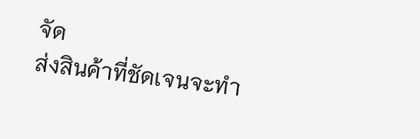จัด
ส่งสินค้าที่ชัดเจนจะทำ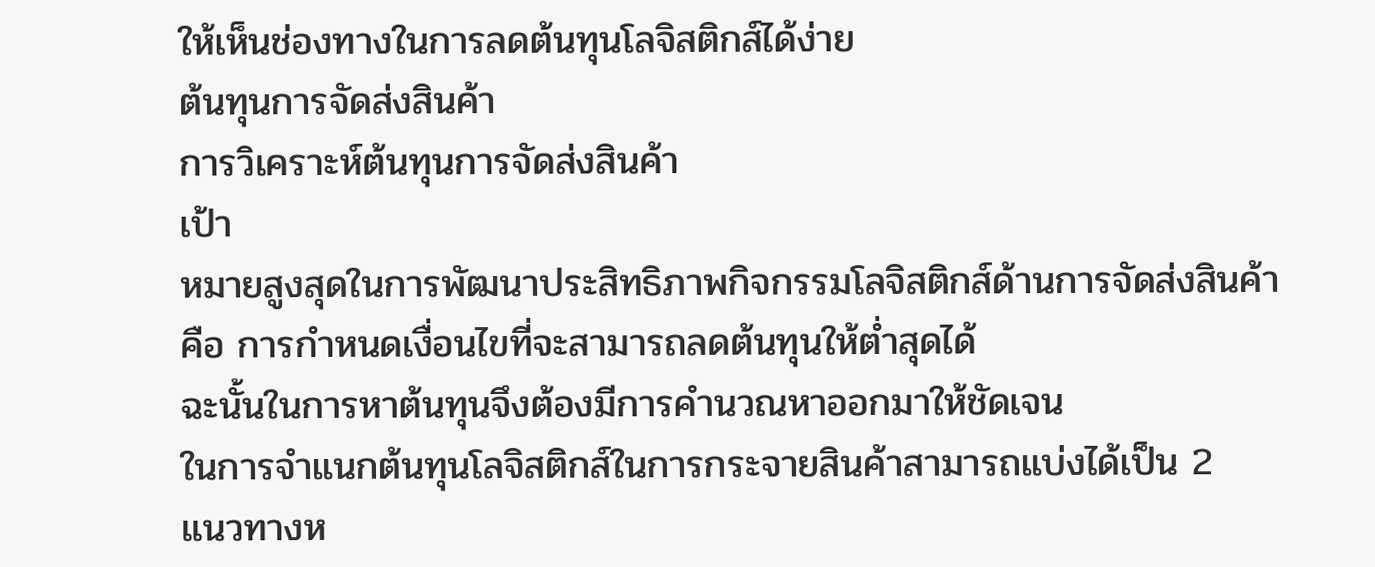ให้เห็นช่องทางในการลดต้นทุนโลจิสติกส์ได้ง่าย
ต้นทุนการจัดส่งสินค้า
การวิเคราะห์ต้นทุนการจัดส่งสินค้า
เป้า
หมายสูงสุดในการพัฒนาประสิทธิภาพกิจกรรมโลจิสติกส์ด้านการจัดส่งสินค้า
คือ การกำหนดเงื่อนไขที่จะสามารถลดต้นทุนให้ต่ำสุดได้
ฉะนั้นในการหาต้นทุนจึงต้องมีการคำนวณหาออกมาให้ชัดเจน
ในการจำแนกต้นทุนโลจิสติกส์ในการกระจายสินค้าสามารถแบ่งได้เป็น 2
แนวทางห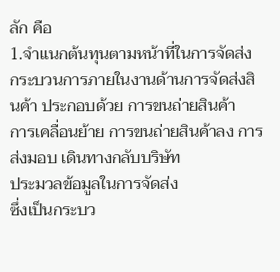ลัก คือ
1.จำแนกต้นทุนตามหน้าที่ในการจัดส่ง
กระบวนการภายในงานด้านการจัดส่งสินค้า ประกอบด้วย การขนถ่ายสินค้า
การเคลื่อนย้าย การขนถ่ายสินค้าลง การส่งมอบ เดินทางกลับบริษัท
ประมวลข้อมูลในการจัดส่ง
ซึ่งเป็นกระบว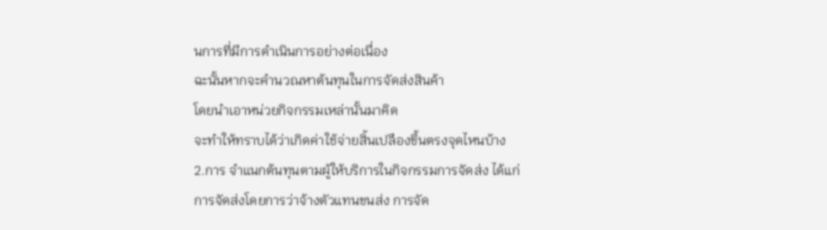นการที่มีการดำเนินการอย่างต่อเนื่อง
ฉะนั้นหากจะคำนวณหาต้นทุนในการจัดส่งสินค้า
โดยนำเอาหน่วยกิจกรรมเหล่านั้นมาคิด
จะทำให้ทราบได้ว่าเกิดค่าใช้จ่ายสิ้นเปลืองขึ้นตรงจุดไหนบ้าง
2.การ จำแนกต้นทุนตามผู้ให้บริการในกิจกรรมการจัดส่ง ได้แก่
การจัดส่งโดยการว่าจ้างตัวแทนขนส่ง การจัด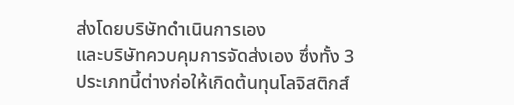ส่งโดยบริษัทดำเนินการเอง
และบริษัทควบคุมการจัดส่งเอง ซึ่งทั้ง 3
ประเภทนี้ต่างก่อให้เกิดต้นทุนโลจิสติกส์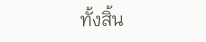ทั้งสิ้น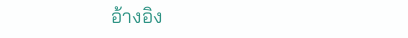อ้างอิง